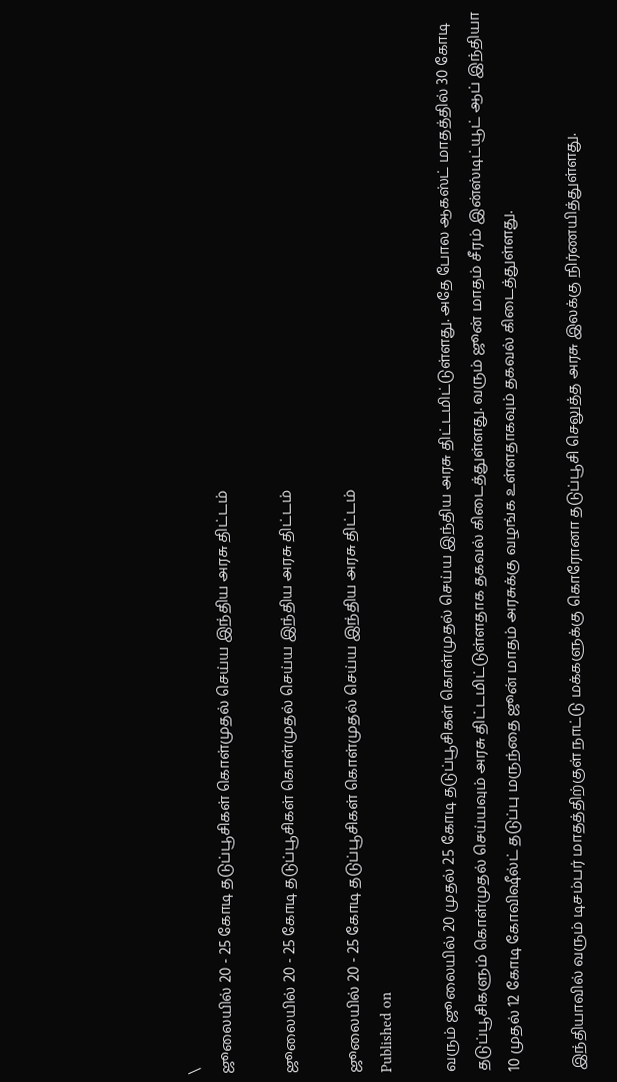\
ஜூலையில் 20 - 25 கோடி தடுப்பூசிகள் கொள்முதல் செய்ய இந்திய அரசு திட்டம்

ஜூலையில் 20 - 25 கோடி தடுப்பூசிகள் கொள்முதல் செய்ய இந்திய அரசு திட்டம்

ஜூலையில் 20 - 25 கோடி தடுப்பூசிகள் கொள்முதல் செய்ய இந்திய அரசு திட்டம்
Published on

வரும் ஜூலையில் 20 முதல் 25 கோடி தடுப்பூசிகள் கொள்முதல் செய்ய இந்திய அரசு திட்டமிட்டுள்ளது. அதே போல ஆகஸ்ட் மாதத்தில் 30 கோடி தடுப்பூசிகளும் கொள்முதல் செய்யவும் அரசு திட்டமிட்டுள்ளதாக தகவல் கிடைத்துள்ளது. வரும் ஜூன் மாதம் சீரம் இன்ஸ்டிட்யூட் ஆப் இந்தியா 10 முதல் 12 கோடி கோவிஷீல்ட் தடுப்பு மருந்தை ஜூன் மாதம் அரசுக்கு வழங்க உள்ளதாகவும் தகவல் கிடைத்துள்ளது.

இந்தியாவில் வரும் டிசம்பர் மாதத்திற்குள் நாட்டு மக்களுக்கு கொரோனா தடுப்பூசி செலுத்த அரசு இலக்கு நிர்ணயித்துள்ளது.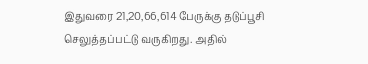இதுவரை 21,20,66,614 பேருக்கு தடுப்பூசி செலுத்தப்பட்டு வருகிறது. அதில்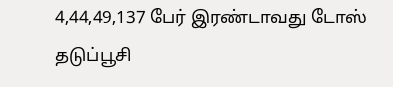4,44,49,137 பேர் இரண்டாவது டோஸ் தடுப்பூசி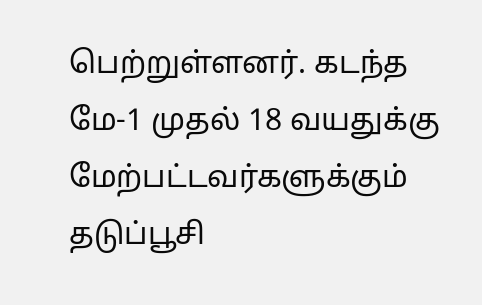பெற்றுள்ளனர். கடந்த மே-1 முதல் 18 வயதுக்கு மேற்பட்டவர்களுக்கும் தடுப்பூசி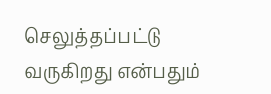செலுத்தப்பட்டு வருகிறது என்பதும்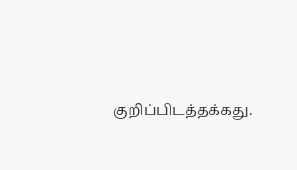குறிப்பிடத்தக்கது.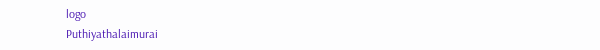logo
Puthiyathalaimurai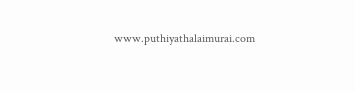www.puthiyathalaimurai.com